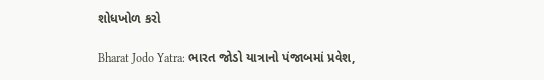શોધખોળ કરો

Bharat Jodo Yatra: ભારત જોડો યાત્રાનો પંજાબમાં પ્રવેશ,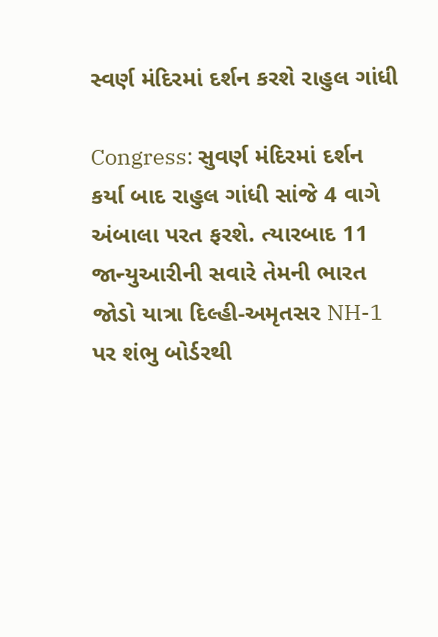સ્વર્ણ મંદિરમાં દર્શન કરશે રાહુલ ગાંધી

Congress: સુવર્ણ મંદિરમાં દર્શન કર્યા બાદ રાહુલ ગાંધી સાંજે 4 વાગે અંબાલા પરત ફરશે. ત્યારબાદ 11 જાન્યુઆરીની સવારે તેમની ભારત જોડો યાત્રા દિલ્હી-અમૃતસર NH-1 પર શંભુ બોર્ડરથી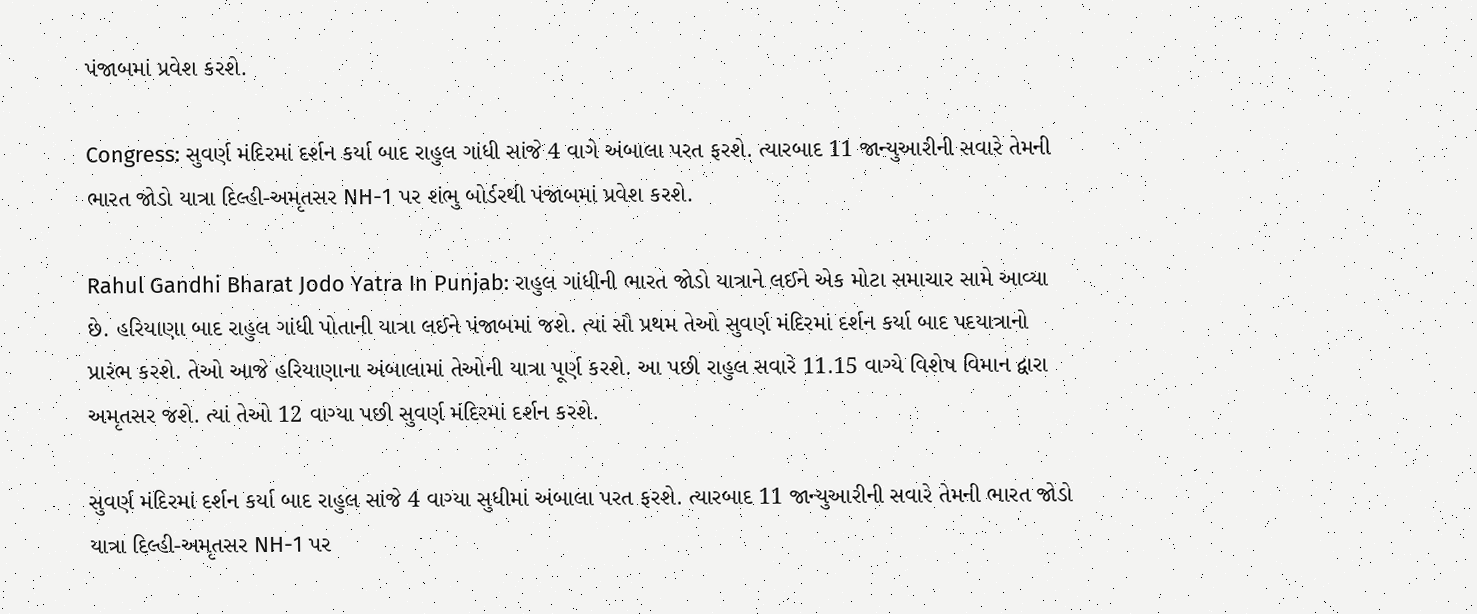પંજાબમાં પ્રવેશ કરશે.

Congress: સુવર્ણ મંદિરમાં દર્શન કર્યા બાદ રાહુલ ગાંધી સાંજે 4 વાગે અંબાલા પરત ફરશે. ત્યારબાદ 11 જાન્યુઆરીની સવારે તેમની ભારત જોડો યાત્રા દિલ્હી-અમૃતસર NH-1 પર શંભુ બોર્ડરથી પંજાબમાં પ્રવેશ કરશે.

Rahul Gandhi Bharat Jodo Yatra In Punjab: રાહુલ ગાંધીની ભારત જોડો યાત્રાને લઈને એક મોટા સમાચાર સામે આવ્યા છે. હરિયાણા બાદ રાહુલ ગાંધી પોતાની યાત્રા લઈને પંજાબમાં જશે. ત્યાં સૌ પ્રથમ તેઓ સુવર્ણ મંદિરમાં દર્શન કર્યા બાદ પદયાત્રાનો પ્રારંભ કરશે. તેઓ આજે હરિયાણાના અંબાલામાં તેઓની યાત્રા પૂર્ણ કરશે. આ પછી રાહુલ સવારે 11.15 વાગ્યે વિશેષ વિમાન દ્વારા અમૃતસર જશે. ત્યાં તેઓ 12 વાગ્યા પછી સુવર્ણ મંદિરમાં દર્શન કરશે.

સુવર્ણ મંદિરમાં દર્શન કર્યા બાદ રાહુલ સાંજે 4 વાગ્યા સુધીમાં અંબાલા પરત ફરશે. ત્યારબાદ 11 જાન્યુઆરીની સવારે તેમની ભારત જોડો યાત્રા દિલ્હી-અમૃતસર NH-1 પર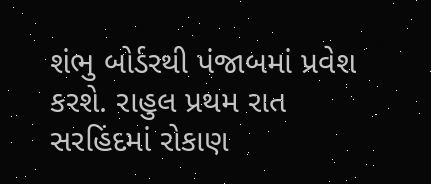શંભુ બોર્ડરથી પંજાબમાં પ્રવેશ કરશે. રાહુલ પ્રથમ રાત સરહિંદમાં રોકાણ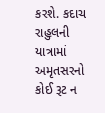કરશે. કદાચ રાહુલની યાત્રામાં અમૃતસરનો કોઈ રૂટ ન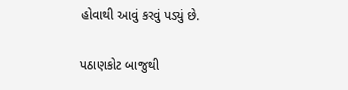હોવાથી આવું કરવું પડ્યું છે.

પઠાણકોટ બાજુથી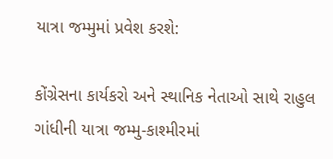યાત્રા જમ્મુમાં પ્રવેશ કરશે:

કોંગ્રેસના કાર્યકરો અને સ્થાનિક નેતાઓ સાથે રાહુલ ગાંધીની યાત્રા જમ્મુ-કાશ્મીરમાં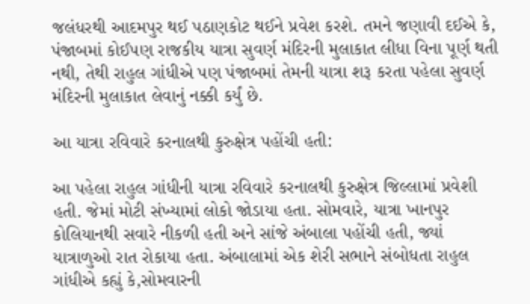જલંધરથી આદમપુર થઈ પઠાણકોટ થઈને પ્રવેશ કરશે. તમને જણાવી દઈએ કે, પંજાબમાં કોઈપણ રાજકીય યાત્રા સુવર્ણ મંદિરની મુલાકાત લીધા વિના પૂર્ણ થતી નથી, તેથી રાહુલ ગાંધીએ પણ પંજાબમાં તેમની યાત્રા શરૂ કરતા પહેલા સુવર્ણ મંદિરની મુલાકાત લેવાનું નક્કી કર્યું છે.

આ યાત્રા રવિવારે કરનાલથી કુરુક્ષેત્ર પહોંચી હતી:

આ પહેલા રાહુલ ગાંધીની યાત્રા રવિવારે કરનાલથી કુરુક્ષેત્ર જિલ્લામાં પ્રવેશી હતી. જેમાં મોટી સંખ્યામાં લોકો જોડાયા હતા. સોમવારે, યાત્રા ખાનપુર કોલિયાનથી સવારે નીકળી હતી અને સાંજે અંબાલા પહોંચી હતી, જ્યાં યાત્રાળુઓ રાત રોકાયા હતા. અંબાલામાં એક શેરી સભાને સંબોધતા રાહુલ ગાંધીએ કહ્યું કે,સોમવારની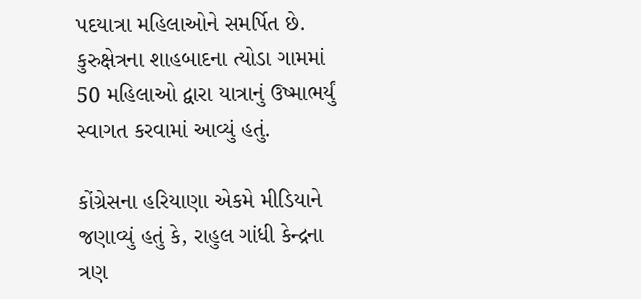પદયાત્રા મહિલાઓને સમર્પિત છે. કુરુક્ષેત્રના શાહબાદના ત્યોડા ગામમાં 50 મહિલાઓ દ્વારા યાત્રાનું ઉષ્માભર્યું સ્વાગત કરવામાં આવ્યું હતું.

કોંગ્રેસના હરિયાણા એકમે મીડિયાને જણાવ્યું હતું કે, રાહુલ ગાંધી કેન્દ્રના ત્રણ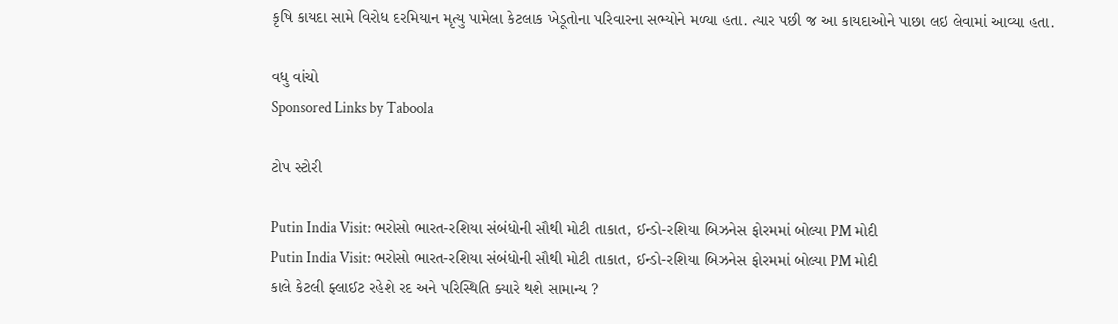કૃષિ કાયદા સામે વિરોધ દરમિયાન મૃત્યુ પામેલા કેટલાક ખેડૂતોના પરિવારના સભ્યોને મળ્યા હતા. ત્યાર પછી જ આ કાયદાઓને પાછા લઇ લેવામાં આવ્યા હતા.

વધુ વાંચો
Sponsored Links by Taboola

ટોપ સ્ટોરી

Putin India Visit: ભરોસો ભારત-રશિયા સંબંધોની સૌથી મોટી તાકાત, ઈન્ડો-રશિયા બિઝનેસ ફોરમમાં બોલ્યા PM મોદી
Putin India Visit: ભરોસો ભારત-રશિયા સંબંધોની સૌથી મોટી તાકાત, ઈન્ડો-રશિયા બિઝનેસ ફોરમમાં બોલ્યા PM મોદી
કાલે કેટલી ફ્લાઈટ રહેશે રદ અને પરિસ્થિતિ ક્યારે થશે સામાન્ય ?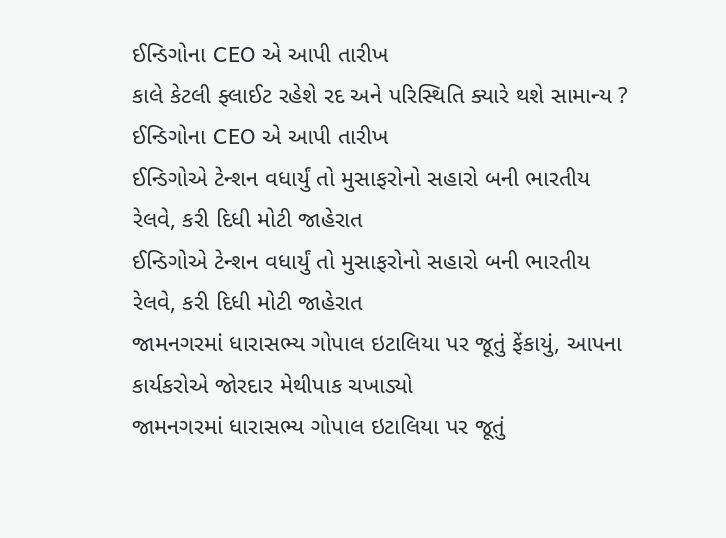ઈન્ડિગોના CEO એ આપી તારીખ
કાલે કેટલી ફ્લાઈટ રહેશે રદ અને પરિસ્થિતિ ક્યારે થશે સામાન્ય ? ઈન્ડિગોના CEO એ આપી તારીખ
ઈન્ડિગોએ ટેન્શન વધાર્યું તો મુસાફરોનો સહારો બની ભારતીય રેલવે, કરી દિધી મોટી જાહેરાત
ઈન્ડિગોએ ટેન્શન વધાર્યું તો મુસાફરોનો સહારો બની ભારતીય રેલવે, કરી દિધી મોટી જાહેરાત
જામનગરમાં ધારાસભ્ય ગોપાલ ઇટાલિયા પર જૂતું ફેંકાયું, આપના કાર્યકરોએ જોરદાર મેથીપાક ચખાડ્યો
જામનગરમાં ધારાસભ્ય ગોપાલ ઇટાલિયા પર જૂતું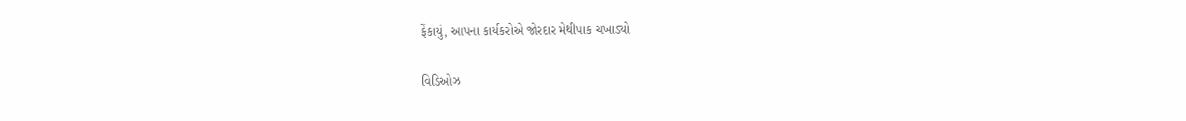ફેંકાયું, આપના કાર્યકરોએ જોરદાર મેથીપાક ચખાડ્યો

વિડિઓઝ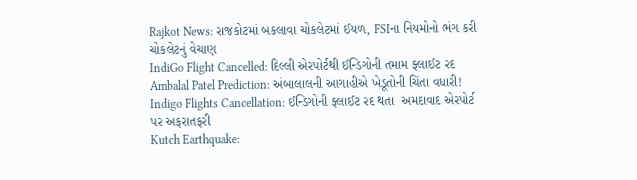Rajkot News: રાજકોટમાં બકલાવા ચોકલેટમાં ઈયળ, FSIના નિયમોનો ભંગ કરી ચોકલેટનું વેચાણ
IndiGo Flight Cancelled: દિલ્લી એરપોર્ટથી ઈન્ડિગોની તમામ ફ્લાઈટ રદ
Ambalal Patel Prediction: અંબાલાલની આગાહીએ ખેડૂતોની ચિંતા વધારી!
Indigo Flights Cancellation: ઈન્ડિગોની ફ્લાઈટ રદ થતા  અમદાવાદ એરપોર્ટ પર અફરાતફરી
Kutch Earthquake: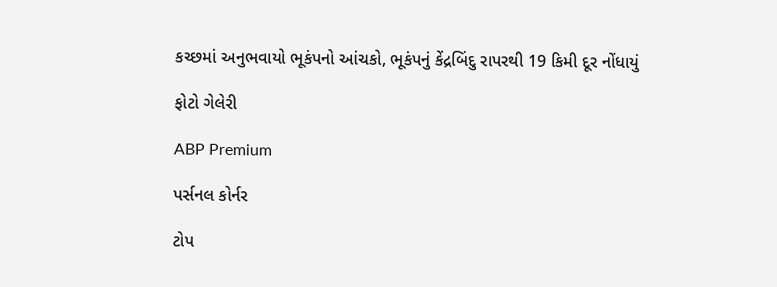કચ્છમાં અનુભવાયો ભૂકંપનો આંચકો, ભૂકંપનું કેંદ્રબિંદુ રાપરથી 19 કિમી દૂર નોંધાયું

ફોટો ગેલેરી

ABP Premium

પર્સનલ કોર્નર

ટોપ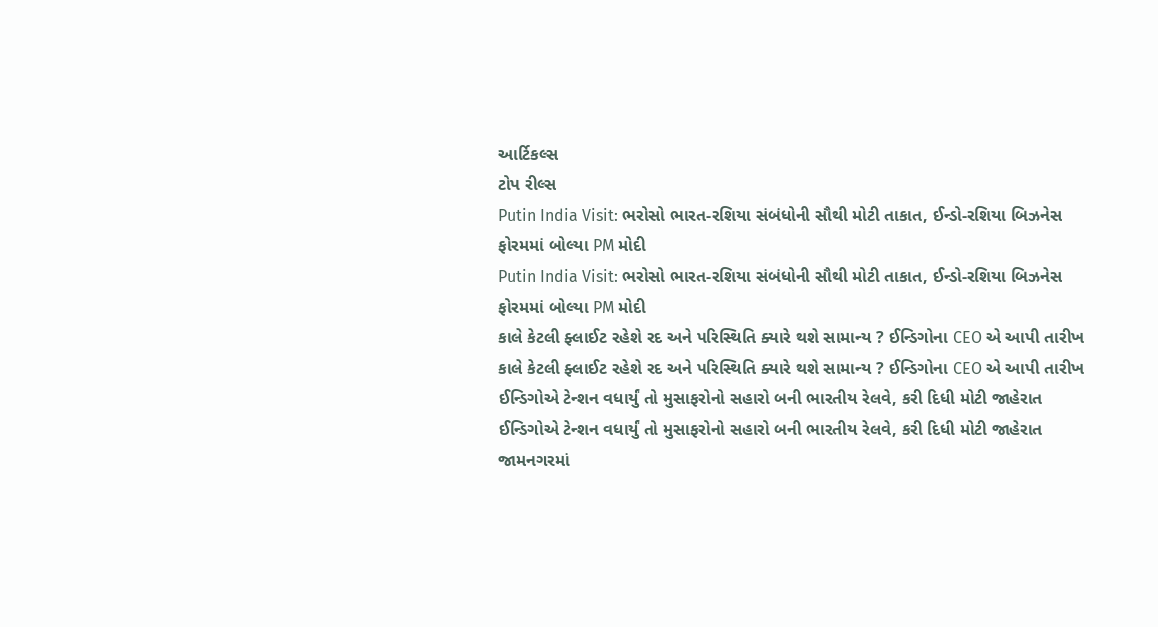આર્ટિકલ્સ
ટોપ રીલ્સ
Putin India Visit: ભરોસો ભારત-રશિયા સંબંધોની સૌથી મોટી તાકાત, ઈન્ડો-રશિયા બિઝનેસ ફોરમમાં બોલ્યા PM મોદી
Putin India Visit: ભરોસો ભારત-રશિયા સંબંધોની સૌથી મોટી તાકાત, ઈન્ડો-રશિયા બિઝનેસ ફોરમમાં બોલ્યા PM મોદી
કાલે કેટલી ફ્લાઈટ રહેશે રદ અને પરિસ્થિતિ ક્યારે થશે સામાન્ય ? ઈન્ડિગોના CEO એ આપી તારીખ
કાલે કેટલી ફ્લાઈટ રહેશે રદ અને પરિસ્થિતિ ક્યારે થશે સામાન્ય ? ઈન્ડિગોના CEO એ આપી તારીખ
ઈન્ડિગોએ ટેન્શન વધાર્યું તો મુસાફરોનો સહારો બની ભારતીય રેલવે, કરી દિધી મોટી જાહેરાત
ઈન્ડિગોએ ટેન્શન વધાર્યું તો મુસાફરોનો સહારો બની ભારતીય રેલવે, કરી દિધી મોટી જાહેરાત
જામનગરમાં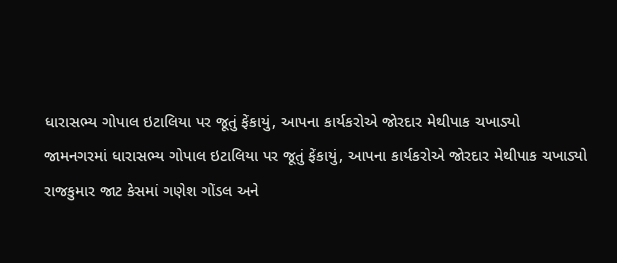ધારાસભ્ય ગોપાલ ઇટાલિયા પર જૂતું ફેંકાયું, આપના કાર્યકરોએ જોરદાર મેથીપાક ચખાડ્યો
જામનગરમાં ધારાસભ્ય ગોપાલ ઇટાલિયા પર જૂતું ફેંકાયું, આપના કાર્યકરોએ જોરદાર મેથીપાક ચખાડ્યો
રાજકુમાર જાટ કેસમાં ગણેશ ગોંડલ અને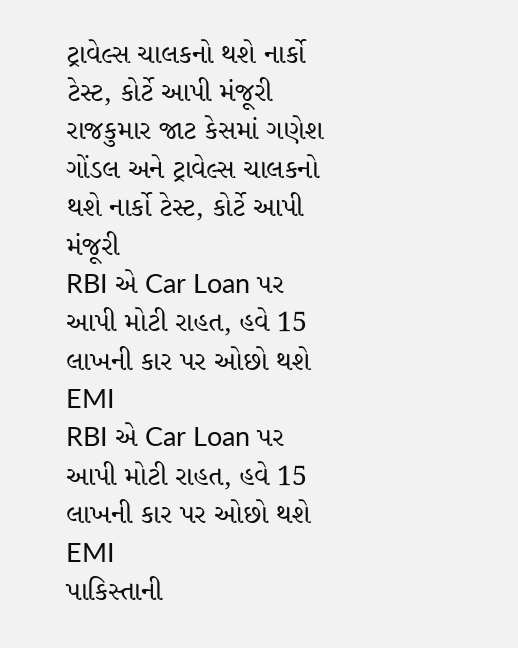ટ્રાવેલ્સ ચાલકનો થશે નાર્કો ટેસ્ટ, કોર્ટે આપી મંજૂરી
રાજકુમાર જાટ કેસમાં ગણેશ ગોંડલ અને ટ્રાવેલ્સ ચાલકનો થશે નાર્કો ટેસ્ટ, કોર્ટે આપી મંજૂરી
RBI એ Car Loan પર આપી મોટી રાહત, હવે 15 લાખની કાર પર ઓછો થશે EMI
RBI એ Car Loan પર આપી મોટી રાહત, હવે 15 લાખની કાર પર ઓછો થશે EMI
પાકિસ્તાની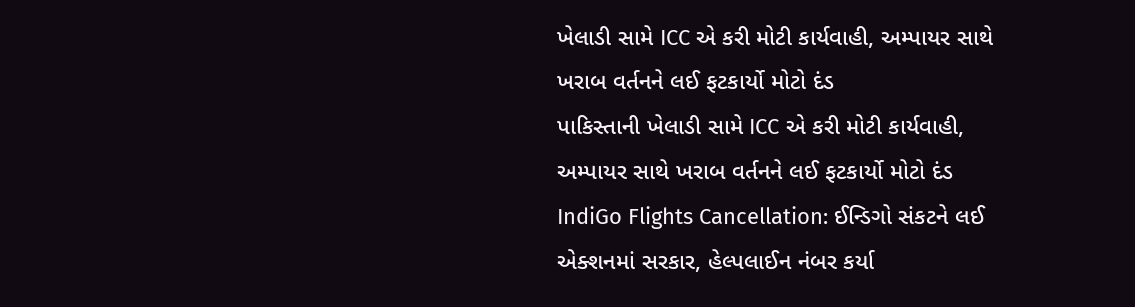ખેલાડી સામે ICC એ કરી મોટી કાર્યવાહી, અમ્પાયર સાથે ખરાબ વર્તનને લઈ ફટકાર્યો મોટો દંડ
પાકિસ્તાની ખેલાડી સામે ICC એ કરી મોટી કાર્યવાહી, અમ્પાયર સાથે ખરાબ વર્તનને લઈ ફટકાર્યો મોટો દંડ
IndiGo Flights Cancellation: ઈન્ડિગો સંકટને લઈ એક્શનમાં સરકાર, હેલ્પલાઈન નંબર કર્યા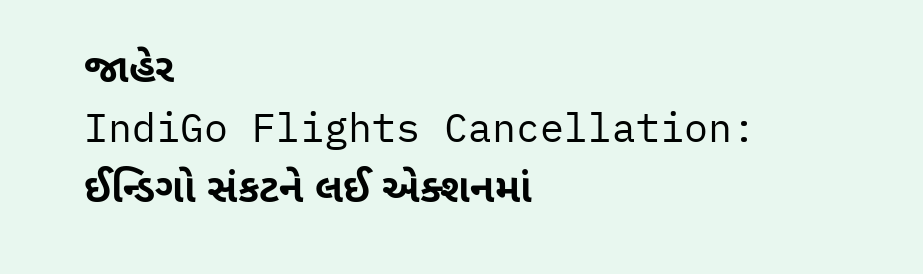જાહેર
IndiGo Flights Cancellation: ઈન્ડિગો સંકટને લઈ એક્શનમાં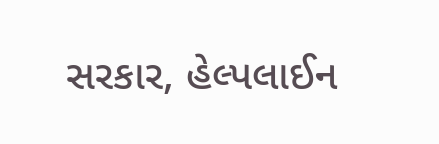સરકાર, હેલ્પલાઈન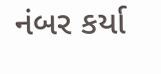નંબર કર્યા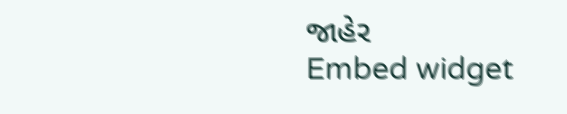જાહેર
Embed widget